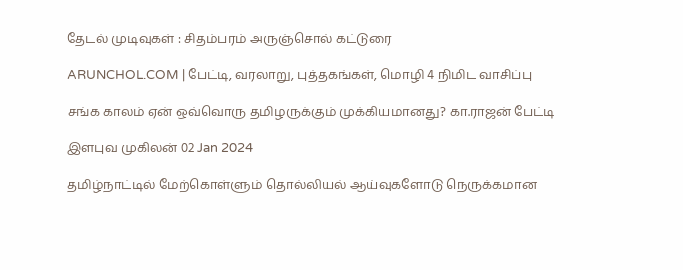தேடல் முடிவுகள் : சிதம்பரம் அருஞ்சொல் கட்டுரை

ARUNCHOL.COM | பேட்டி, வரலாறு, புத்தகங்கள், மொழி 4 நிமிட வாசிப்பு

சங்க காலம் ஏன் ஒவ்வொரு தமிழருக்கும் முக்கியமானது? கா.ராஜன் பேட்டி

இளபுவ முகிலன் 02 Jan 2024

தமிழ்நாட்டில் மேற்கொள்ளும் தொல்லியல் ஆய்வுகளோடு நெருக்கமான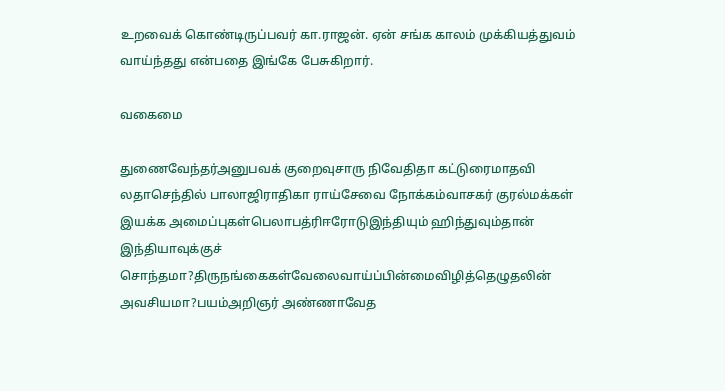உறவைக் கொண்டிருப்பவர் கா.ராஜன். ஏன் சங்க காலம் முக்கியத்துவம் வாய்ந்தது என்பதை இங்கே பேசுகிறார்.

வகைமை

துணைவேந்தர்அனுபவக் குறைவுசாரு நிவேதிதா கட்டுரைமாதவி லதாசெந்தில் பாலாஜிராதிகா ராய்சேவை நோக்கம்வாசகர் குரல்மக்கள் இயக்க அமைப்புகள்பெலாபத்ரிஈரோடுஇந்தியும் ஹிந்துவும்தான் இந்தியாவுக்குச் சொந்தமா?திருநங்கைகள்வேலைவாய்ப்பின்மைவிழித்தெழுதலின் அவசியமா?பயம்அறிஞர் அண்ணாவேத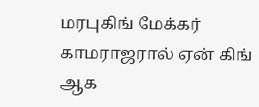மரபுகிங் மேக்கர் காமராஜரால் ஏன் கிங் ஆக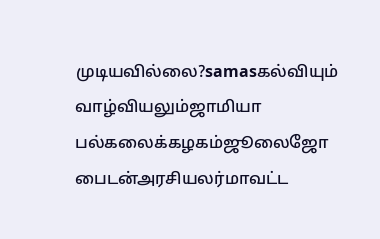முடியவில்லை?samasகல்வியும் வாழ்வியலும்ஜாமியா பல்கலைக்கழகம்ஜூலைஜோ பைடன்அரசியலர்மாவட்ட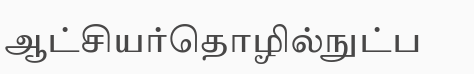ஆட்சியர்தொழில்நுட்ப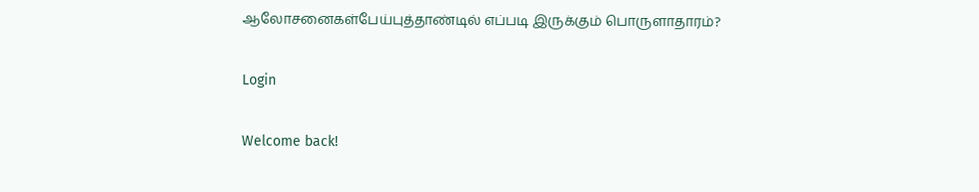ஆலோசனைகள்பேய்புத்தாண்டில் எப்படி இருக்கும் பொருளாதாரம்?

Login

Welcome back!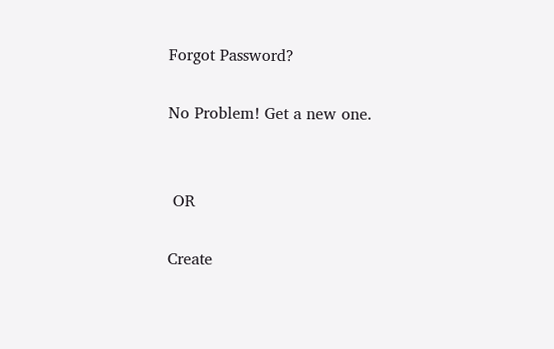Forgot Password?

No Problem! Get a new one.


 OR

Create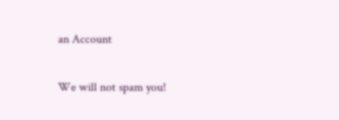an Account

We will not spam you!